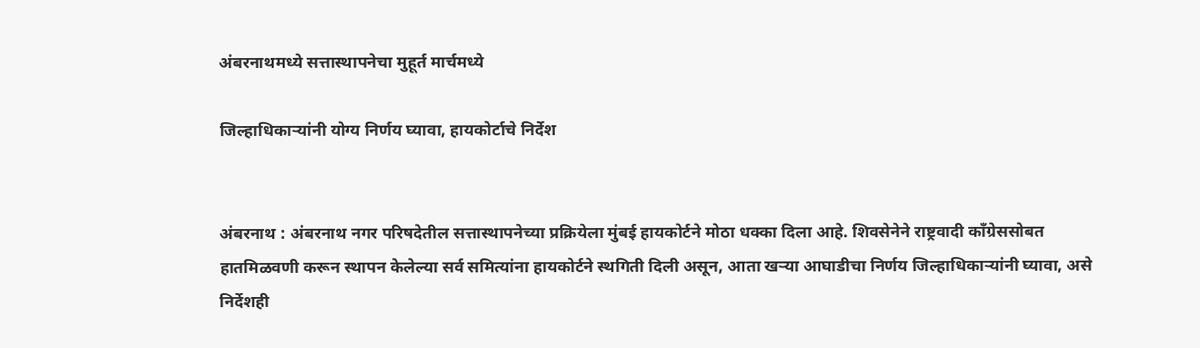अंबरनाथमध्ये सत्तास्थापनेचा मुहूर्त मार्चमध्ये

जिल्हाधिकाऱ्यांनी योग्य निर्णय घ्यावा, हायकोर्टाचे निर्देश


अंबरनाथ : अंबरनाथ नगर परिषदेतील सत्तास्थापनेच्या प्रक्रियेला मुंबई हायकोर्टने मोठा धक्का दिला आहे. शिवसेनेने राष्ट्रवादी काँग्रेससोबत हातमिळवणी करून स्थापन केलेल्या सर्व समित्यांना हायकोर्टने स्थगिती दिली असून, आता खऱ्या आघाडीचा निर्णय जिल्हाधिकाऱ्यांनी घ्यावा, असे निर्देशही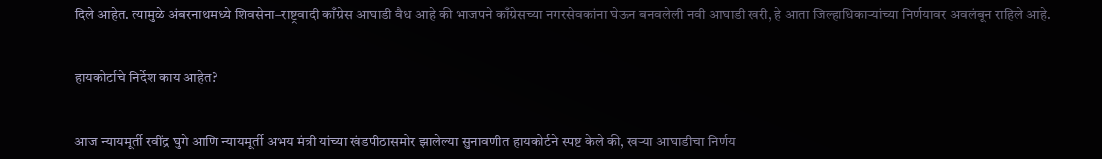दिले आहेत. त्यामुळे अंबरनाथमध्ये शिवसेना–राष्ट्रवादी काँग्रेस आघाडी वैध आहे की भाजपने काँग्रेसच्या नगरसेवकांना घेऊन बनवलेली नवी आघाडी खरी, हे आता जिल्हाधिकाऱ्यांच्या निर्णयावर अवलंबून राहिले आहे.


हायकोर्टाचे निर्देश काय आहेत?


आज न्यायमूर्ती रवींद्र घुगे आणि न्यायमूर्ती अभय मंत्री यांच्या खंडपीठासमोर झालेल्या सुनावणीत हायकोर्टने स्पष्ट केले की, खऱ्या आघाडीचा निर्णय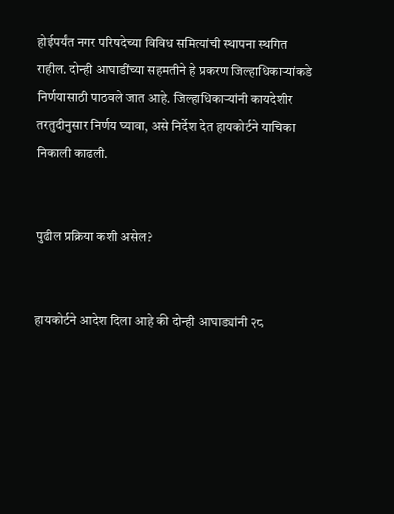होईपर्यंत नगर परिषदेच्या विविध समित्यांची स्थापना स्थगित राहील. दोन्ही आघाडींच्या सहमतीने हे प्रकरण जिल्हाधिकाऱ्यांकडे निर्णयासाठी पाठवले जात आहे. जिल्हाधिकाऱ्यांनी कायदेशीर तरतुदीनुसार निर्णय घ्यावा, असे निर्देश देत हायकोर्टने याचिका निकाली काढली.


पुढील प्रक्रिया कशी असेल?


हायकोर्टने आदेश दिला आहे की दोन्ही आघाड्यांनी २८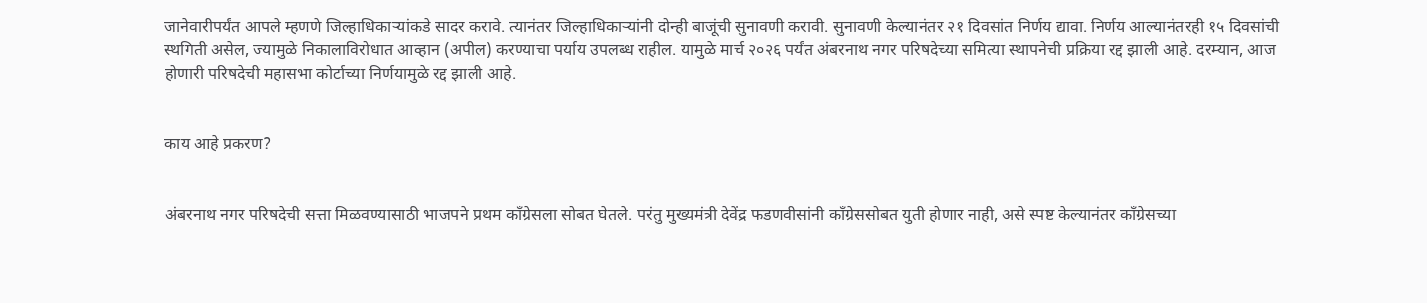जानेवारीपर्यंत आपले म्हणणे जिल्हाधिकाऱ्यांकडे सादर करावे. त्यानंतर जिल्हाधिकाऱ्यांनी दोन्ही बाजूंची सुनावणी करावी. सुनावणी केल्यानंतर २१ दिवसांत निर्णय द्यावा. निर्णय आल्यानंतरही १५ दिवसांची स्थगिती असेल, ज्यामुळे निकालाविरोधात आव्हान (अपील) करण्याचा पर्याय उपलब्ध राहील. यामुळे मार्च २०२६ पर्यंत अंबरनाथ नगर परिषदेच्या समित्या स्थापनेची प्रक्रिया रद्द झाली आहे. दरम्यान, आज होणारी परिषदेची महासभा कोर्टाच्या निर्णयामुळे रद्द झाली आहे.


काय आहे प्रकरण?


अंबरनाथ नगर परिषदेची सत्ता मिळवण्यासाठी भाजपने प्रथम काँग्रेसला सोबत घेतले. परंतु मुख्यमंत्री देवेंद्र फडणवीसांनी काँग्रेससोबत युती होणार नाही, असे स्पष्ट केल्यानंतर काँग्रेसच्या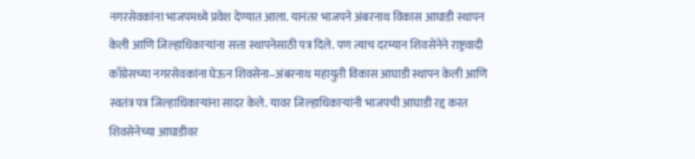नगरसेवकांना भाजपमध्ये प्रवेश देण्यात आला. यानंतर भाजपने अंबरनाथ विकास आघाडी स्थापन केली आणि जिल्हाधिकाऱ्यांना सत्ता स्थापनेसाठी पत्र दिले. पण त्याच दरम्यान शिवसेनेने राष्ट्रवादी काँग्रेसच्या नगरसेवकांना घेऊन शिवसेना–अंबरनाथ महायुती विकास आघाडी स्थापन केली आणि स्वतंत्र पत्र जिल्हाधिकाऱ्यांना सादर केले. यावर जिल्हाधिकाऱ्यांनी भाजपची आघाडी रद्द करत शिवसेनेच्या आघाडीवर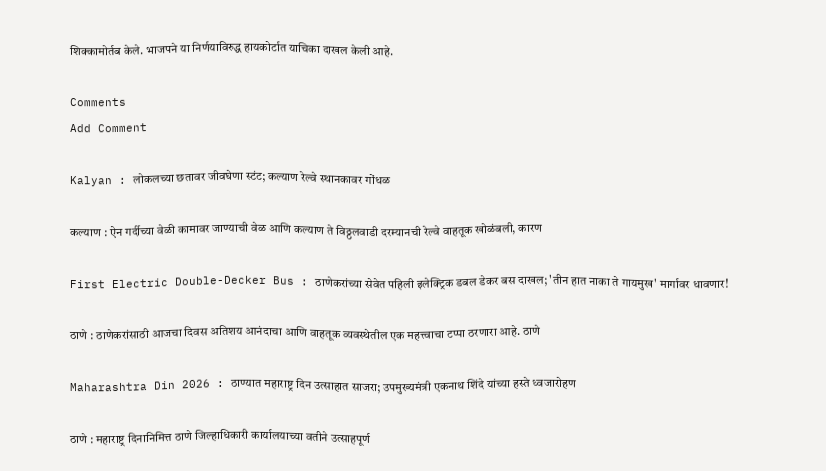शिक्कामोर्तब केले. भाजपने या निर्णयाविरुद्ध हायकोर्टात याचिका दाखल केली आहे.

Comments
Add Comment

Kalyan : लोकलच्या छतावर जीवघेणा स्टंट; कल्याण रेल्वे स्थानकावर गोंधळ

कल्याण : ऐन गर्दीच्या वेळी कामावर जाण्याची वेळ आणि कल्याण ते विठ्ठलवाडी दरम्यानची रेल्वे वाहतूक खोळंबली, कारण

First Electric Double-Decker Bus : ठाणेकरांच्या सेवेत पहिली इलेक्ट्रिक डबल डेकर बस दाखल; 'तीन हात नाका ते गायमुख' मार्गावर धावणार!

ठाणे : ठाणेकरांसाठी आजचा दिवस अतिशय आनंदाचा आणि वाहतूक व्यवस्थेतील एक महत्त्वाचा टप्पा ठरणारा आहे. ठाणे

Maharashtra Din 2026 : ठाण्यात महाराष्ट्र दिन उत्साहात साजरा; उपमुख्यमंत्री एकनाथ शिंदे यांच्या हस्ते ध्वजारोहण

ठाणे : महाराष्ट्र दिनानिमित्त ठाणे जिल्हाधिकारी कार्यालयाच्या वतीने उत्साहपूर्ण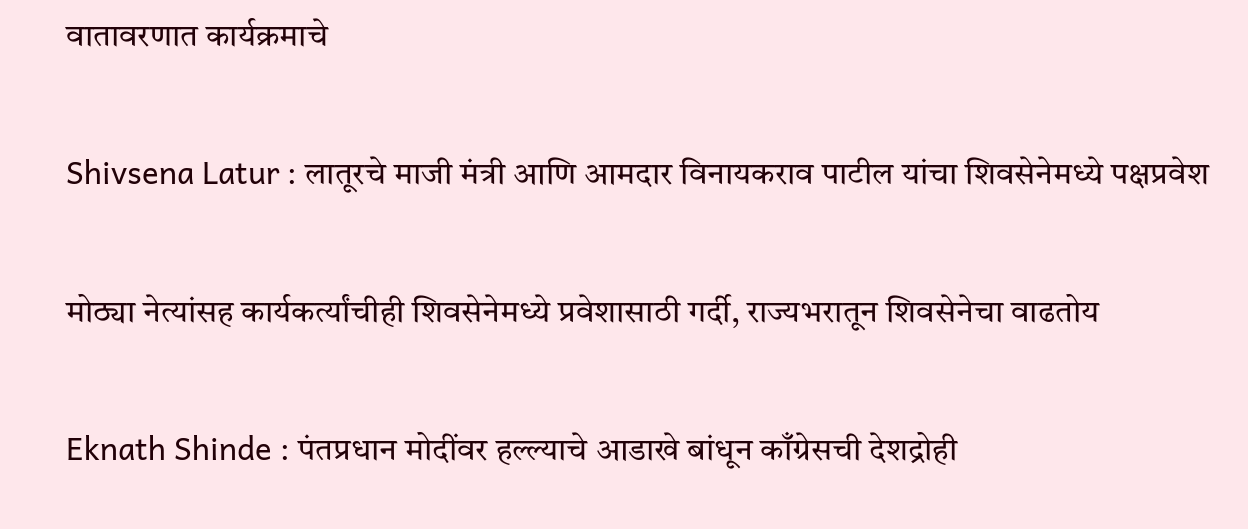वातावरणात कार्यक्रमाचे

Shivsena Latur : लातूरचे माजी मंत्री आणि आमदार विनायकराव पाटील यांचा शिवसेनेमध्ये पक्षप्रवेश

मोठ्या नेत्यांसह कार्यकर्त्यांचीही शिवसेनेमध्ये प्रवेशासाठी गर्दी, राज्यभरातून शिवसेनेचा वाढतोय

Eknath Shinde : पंतप्रधान मोदींवर हल्ल्याचे आडाखे बांधून काँग्रेसची देशद्रोही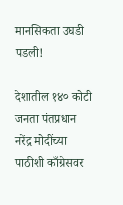मानसिकता उघडी पडली!

देशातील १४० कोटी जनता पंतप्रधान नरेंद्र मोदींच्या पाठीशी काँग्रेसवर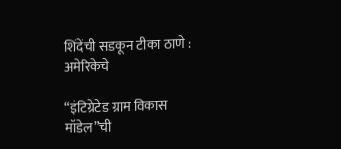शिंदेंची सडकून टीका ठाणे : अमेरिकेचे

“इंटिग्रेटेड ग्राम विकास मॉडेल”ची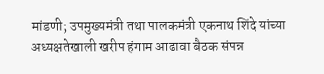मांडणी; उपमुख्यमंत्री तथा पालकमंत्री एकनाथ शिंदे यांच्या अध्यक्षतेखाली खरीप हंगाम आढावा बैठक संपन्न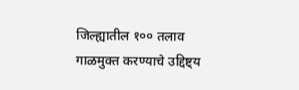जिल्ह्यातील १०० तलाव गाळमुक्त करण्याचे उद्दिष्ट्य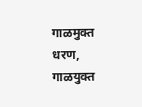गाळमुक्त धरण, गाळयुक्त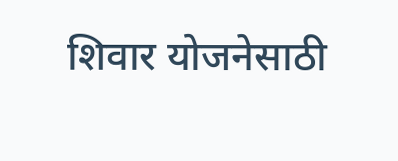शिवार योजनेसाठी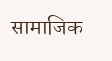सामाजिक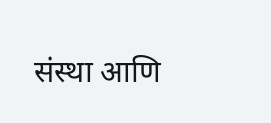संस्था आणि